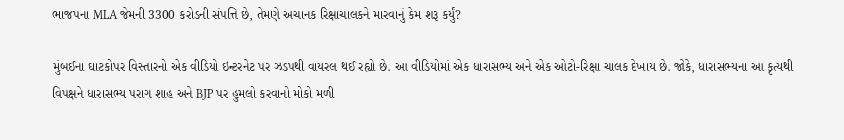ભાજપના MLA જેમની 3300 કરોડની સંપત્તિ છે, તેમણે અચાનક રિક્ષાચાલકને મારવાનું કેમ શરૂ કર્યું?

મુંબઈના ઘાટકોપર વિસ્તારનો એક વીડિયો ઇન્ટરનેટ પર ઝડપથી વાયરલ થઈ રહ્યો છે. આ વીડિયોમાં એક ધારાસભ્ય અને એક ઓટો-રિક્ષા ચાલક દેખાય છે. જોકે, ધારાસભ્યના આ કૃત્યથી વિપક્ષને ધારાસભ્ય પરાગ શાહ અને BJP પર હુમલો કરવાનો મોકો મળી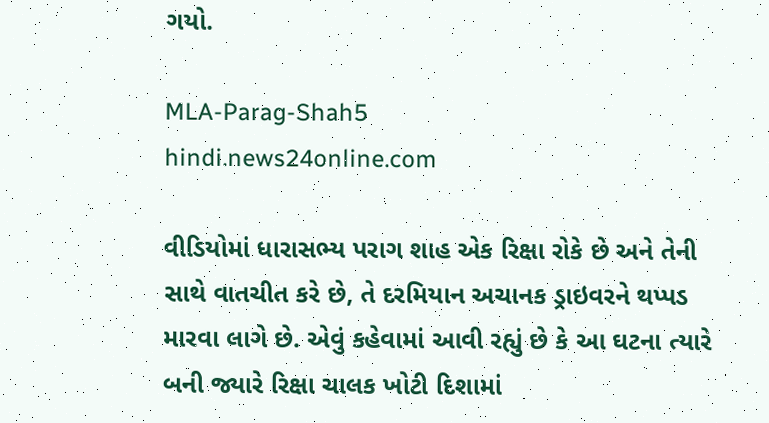ગયો.

MLA-Parag-Shah5
hindi.news24online.com

વીડિયોમાં ધારાસભ્ય પરાગ શાહ એક રિક્ષા રોકે છે અને તેની સાથે વાતચીત કરે છે, તે દરમિયાન અચાનક ડ્રાઇવરને થપ્પડ મારવા લાગે છે. એવું કહેવામાં આવી રહ્યું છે કે આ ઘટના ત્યારે બની જ્યારે રિક્ષા ચાલક ખોટી દિશામાં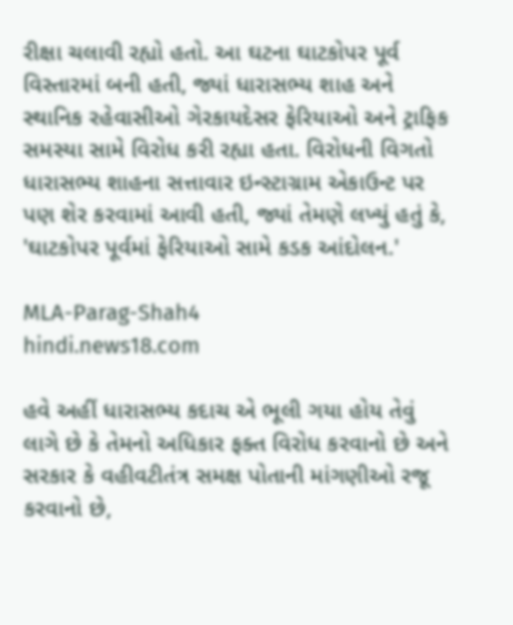રીક્ષા ચલાવી રહ્યો હતો. આ ઘટના ઘાટકોપર પૂર્વ વિસ્તારમાં બની હતી, જ્યાં ધારાસભ્ય શાહ અને સ્થાનિક રહેવાસીઓ ગેરકાયદેસર ફેરિયાઓ અને ટ્રાફિક સમસ્યા સામે વિરોધ કરી રહ્યા હતા. વિરોધની વિગતો ધારાસભ્ય શાહના સત્તાવાર ઇન્સ્ટાગ્રામ એકાઉન્ટ પર પણ શેર કરવામાં આવી હતી, જ્યાં તેમણે લખ્યું હતું કે, 'ઘાટકોપર પૂર્વમાં ફેરિયાઓ સામે કડક આંદોલન.'

MLA-Parag-Shah4
hindi.news18.com

હવે અહીં ધારાસભ્ય કદાચ એ ભૂલી ગયા હોય તેવું લાગે છે કે તેમનો અધિકાર ફક્ત વિરોધ કરવાનો છે અને સરકાર કે વહીવટીતંત્ર સમક્ષ પોતાની માંગણીઓ રજૂ કરવાનો છે,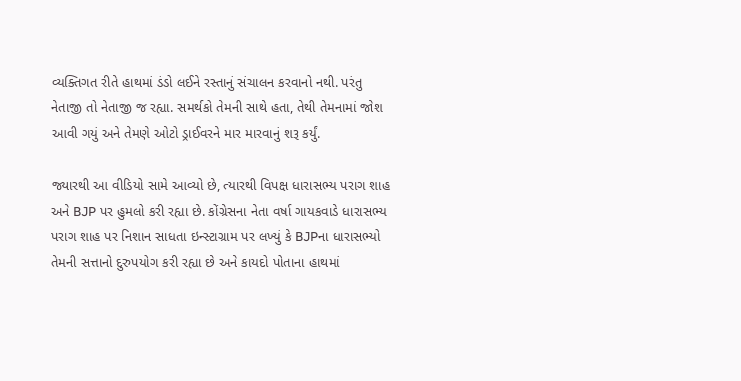વ્યક્તિગત રીતે હાથમાં ડંડો લઈને રસ્તાનું સંચાલન કરવાનો નથી. પરંતુ નેતાજી તો નેતાજી જ રહ્યા. સમર્થકો તેમની સાથે હતા, તેથી તેમનામાં જોશ આવી ગયું અને તેમણે ઓટો ડ્રાઈવરને માર મારવાનું શરૂ કર્યું.

જ્યારથી આ વીડિયો સામે આવ્યો છે, ત્યારથી વિપક્ષ ધારાસભ્ય પરાગ શાહ અને BJP પર હુમલો કરી રહ્યા છે. કોંગ્રેસના નેતા વર્ષા ગાયકવાડે ધારાસભ્ય પરાગ શાહ પર નિશાન સાધતા ઇન્સ્ટાગ્રામ પર લખ્યું કે BJPના ધારાસભ્યો તેમની સત્તાનો દુરુપયોગ કરી રહ્યા છે અને કાયદો પોતાના હાથમાં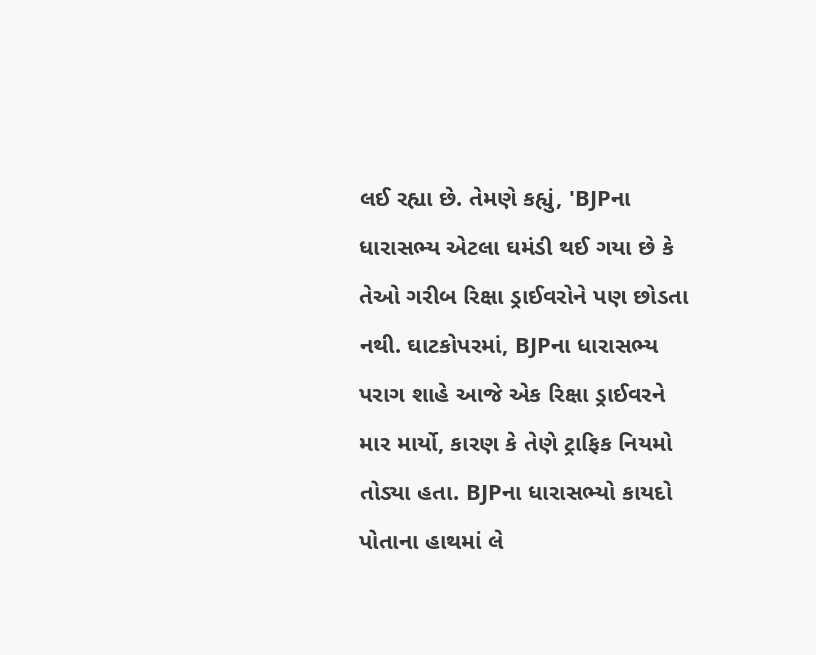લઈ રહ્યા છે. તેમણે કહ્યું, 'BJPના ધારાસભ્ય એટલા ઘમંડી થઈ ગયા છે કે તેઓ ગરીબ રિક્ષા ડ્રાઈવરોને પણ છોડતા નથી. ઘાટકોપરમાં, BJPના ધારાસભ્ય પરાગ શાહે આજે એક રિક્ષા ડ્રાઈવરને માર માર્યો, કારણ કે તેણે ટ્રાફિક નિયમો તોડ્યા હતા. BJPના ધારાસભ્યો કાયદો પોતાના હાથમાં લે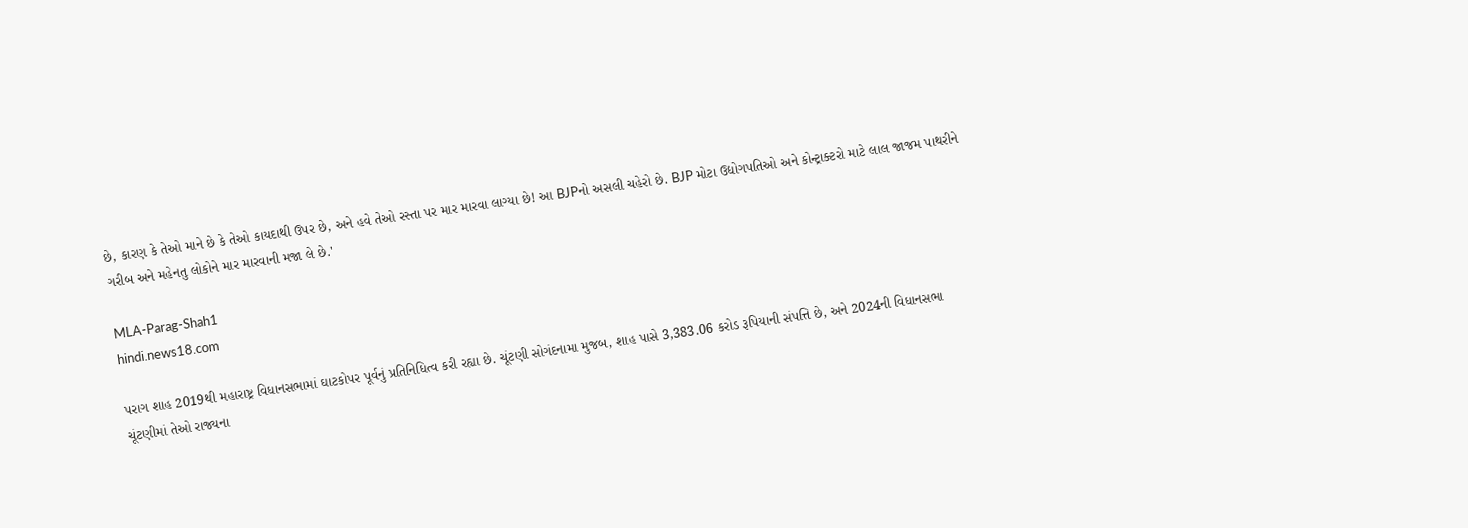છે, કારણ કે તેઓ માને છે કે તેઓ કાયદાથી ઉપર છે, અને હવે તેઓ રસ્તા પર માર મારવા લાગ્યા છે! આ BJPનો અસલી ચહેરો છે. BJP મોટા ઉદ્યોગપતિઓ અને કોન્ટ્રાક્ટરો માટે લાલ જાજમ પાથરીને ગરીબ અને મહેનતુ લોકોને માર મારવાની મજા લે છે.'

MLA-Parag-Shah1
hindi.news18.com

પરાગ શાહ 2019થી મહારાષ્ટ્ર વિધાનસભામાં ઘાટકોપર પૂર્વનું પ્રતિનિધિત્વ કરી રહ્યા છે. ચૂંટણી સોગંદનામા મુજબ, શાહ પાસે 3,383.06 કરોડ રૂપિયાની સંપત્તિ છે, અને 2024ની વિધાનસભા ચૂંટણીમાં તેઓ રાજ્યના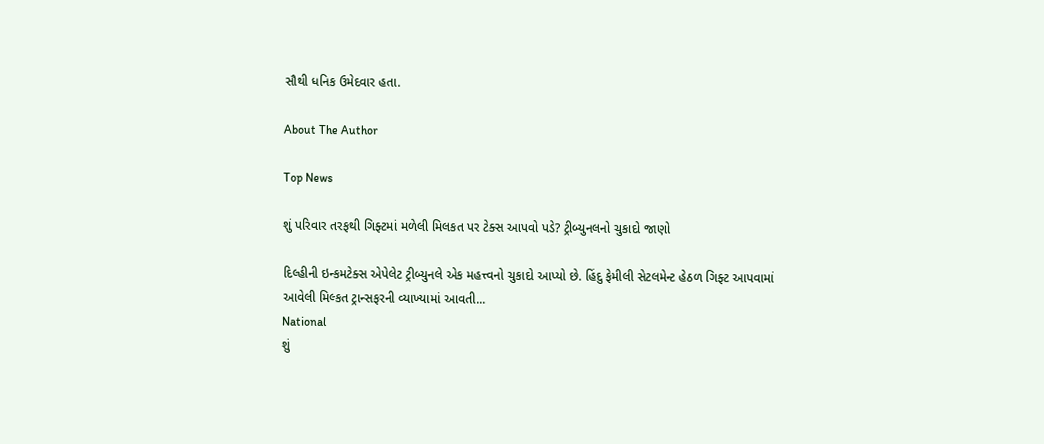સૌથી ધનિક ઉમેદવાર હતા.

About The Author

Top News

શું પરિવાર તરફથી ગિફ્ટમાં મળેલી મિલકત પર ટેક્સ આપવો પડે? ટ્રીબ્યુનલનો ચુકાદો જાણો

દિલ્હીની ઇન્કમટેક્સ એપેલેટ ટ્રીબ્યુનલે એક મહત્ત્વનો ચુકાદો આપ્યો છે. હિંદુ ફેમીલી સેટલમેન્ટ હેઠળ ગિફ્ટ આપવામાં આવેલી મિલ્કત ટ્રાન્સફરની વ્યાખ્યામાં આવતી...
National
શું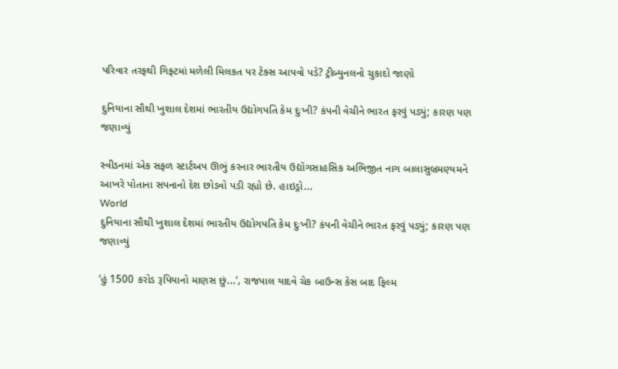પરિવાર તરફથી ગિફ્ટમાં મળેલી મિલકત પર ટેક્સ આપવો પડે? ટ્રીબ્યુનલનો ચુકાદો જાણો

દુનિયાના સૌથી ખુશાલ દેશમાં ભારતીય ઉદ્યોગપતિ કેમ દુઃખી? કંપની વેચીને ભારત ફરવું પડ્યું; કારણ પણ જણાવ્યું

સ્વીડનમાં એક સફળ સ્ટાર્ટઅપ ઊભું કરનાર ભારતીય ઉદ્યોગસાહસિક અભિજીત નાગ બાલાસુબ્રમણ્યમને આખરે પોતાના સપનાનો દેશ છોડવો પડી રહ્યો છે. હાઇડ્રો...
World
દુનિયાના સૌથી ખુશાલ દેશમાં ભારતીય ઉદ્યોગપતિ કેમ દુઃખી? કંપની વેચીને ભારત ફરવું પડ્યું; કારણ પણ જણાવ્યું

‘હું 1500 કરોડ રૂપિયાનો માણસ છું...’, રાજપાલ યાદવે ચેક બાઉન્સ કેસ બાદ ફિલ્મ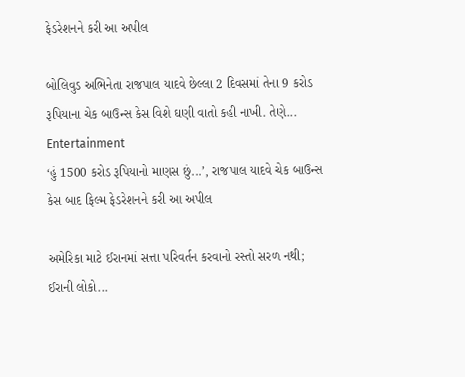ફેડરેશનને કરી આ અપીલ

બોલિવુડ અભિનેતા રાજપાલ યાદવે છેલ્લા 2 દિવસમાં તેના 9 કરોડ રૂપિયાના ચેક બાઉન્સ કેસ વિશે ઘણી વાતો કહી નાખી. તેણે...
Entertainment
‘હું 1500 કરોડ રૂપિયાનો માણસ છું...’, રાજપાલ યાદવે ચેક બાઉન્સ કેસ બાદ ફિલ્મ ફેડરેશનને કરી આ અપીલ

અમેરિકા માટે ઈરાનમાં સત્તા પરિવર્તન કરવાનો રસ્તો સરળ નથી; ઈરાની લોકો...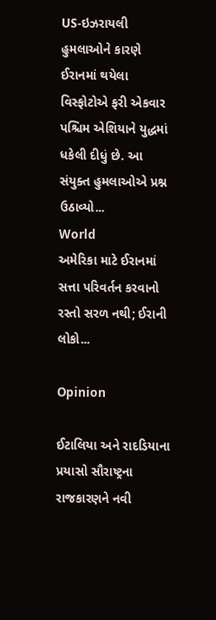US-ઇઝરાયલી હુમલાઓને કારણે ઈરાનમાં થયેલા વિસ્ફોટોએ ફરી એકવાર પશ્ચિમ એશિયાને યુદ્ધમાં ધકેલી દીધું છે. આ સંયુક્ત હુમલાઓએ પ્રશ્ન ઉઠાવ્યો...
World
અમેરિકા માટે ઈરાનમાં સત્તા પરિવર્તન કરવાનો રસ્તો સરળ નથી; ઈરાની લોકો...

Opinion

ઈટાલિયા અને રાદડિયાના પ્રયાસો સૌરાષ્ટ્રના રાજકારણને નવી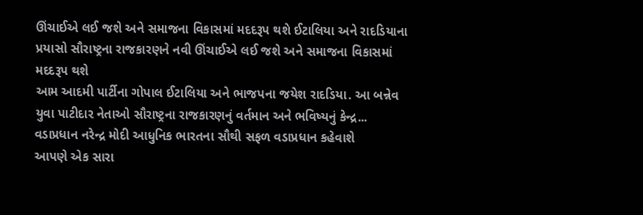ઊંચાઈએ લઈ જશે અને સમાજના વિકાસમાં મદદરૂપ થશે ઈટાલિયા અને રાદડિયાના પ્રયાસો સૌરાષ્ટ્રના રાજકારણને નવી ઊંચાઈએ લઈ જશે અને સમાજના વિકાસમાં મદદરૂપ થશે
આમ આદમી પાર્ટીના ગોપાલ ઈટાલિયા અને ભાજપના જયેશ રાદડિયા. આ બન્નેવ યુવા પાટીદાર નેતાઓ સૌરાષ્ટ્રના રાજકારણનું વર્તમાન અને ભવિષ્યનું કેન્દ્ર...
વડાપ્રધાન નરેન્દ્ર મોદી આધુનિક ભારતના સૌથી સફળ વડાપ્રધાન કહેવાશે
આપણે એક સારા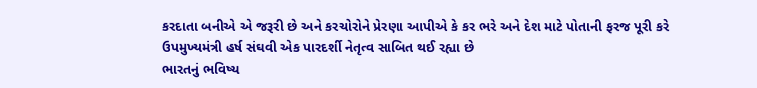કરદાતા બનીએ એ જરૂરી છે અને કરચોરોને પ્રેરણા આપીએ કે કર ભરે અને દેશ માટે પોતાની ફરજ પૂરી કરે
ઉપમુખ્યમંત્રી હર્ષ સંઘવી એક પારદર્શી નેતૃત્વ સાબિત થઈ રહ્યા છે
ભારતનું ભવિષ્ય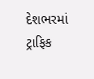દેશભરમાં ટ્રાફિક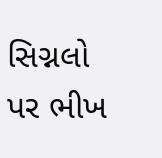સિગ્નલો પર ભીખ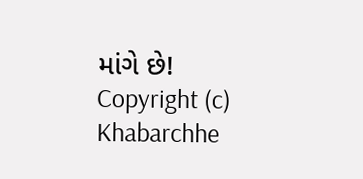માંગે છે!
Copyright (c) Khabarchhe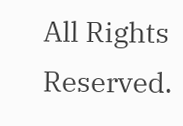All Rights Reserved.